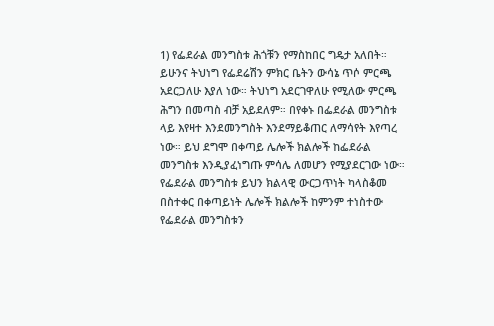1) የፌደራል መንግስቱ ሕጎቹን የማስከበር ግዴታ አለበት። ይሁንና ትህነግ የፌደሬሽን ምክር ቤትን ውሳኔ ጥሶ ምርጫ አደርጋለሁ እያለ ነው። ትህነግ አደርገዋለሁ የሚለው ምርጫ ሕግን በመጣስ ብቻ አይደለም። በየቀኑ በፌደራል መንግስቱ ላይ እየዛተ እንደመንግስት እንደማይቆጠር ለማሳየት እየጣረ ነው። ይህ ደግሞ በቀጣይ ሌሎች ክልሎች ከፌደራል መንግስቱ እንዲያፈነግጡ ምሳሌ ለመሆን የሚያደርገው ነው። የፌደራል መንግስቱ ይህን ክልላዊ ውርጋጥነት ካላስቆመ በስተቀር በቀጣይነት ሌሎች ክልሎች ከምንም ተነስተው የፌደራል መንግስቱን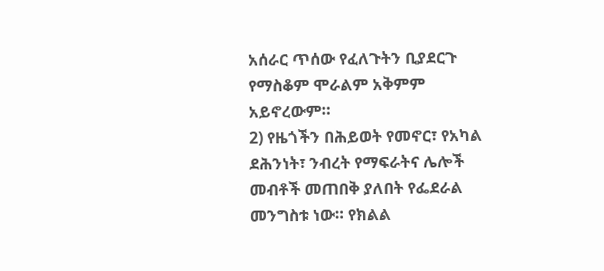አሰራር ጥሰው የፈለጉትን ቢያደርጉ የማስቆም ሞራልም አቅምም አይኖረውም።
2) የዜጎችን በሕይወት የመኖር፣ የአካል ደሕንነት፣ ንብረት የማፍራትና ሌሎች መብቶች መጠበቅ ያለበት የፌደራል መንግስቱ ነው። የክልል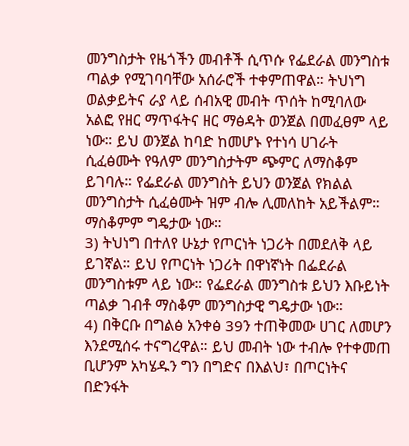መንግስታት የዜጎችን መብቶች ሲጥሱ የፌደራል መንግስቱ ጣልቃ የሚገባባቸው አሰራሮች ተቀምጠዋል። ትህነግ ወልቃይትና ራያ ላይ ሰብአዊ መብት ጥሰት ከሚባለው አልፎ የዘር ማጥፋትና ዘር ማፅዳት ወንጀል በመፈፀም ላይ ነው። ይህ ወንጀል ከባድ ከመሆኑ የተነሳ ሀገራት ሲፈፅሙት የዓለም መንግስታትም ጭምር ለማስቆም ይገባሉ። የፌደራል መንግስት ይህን ወንጀል የክልል መንግስታት ሲፈፅሙት ዝም ብሎ ሊመለከት አይችልም። ማስቆምም ግዴታው ነው።
3) ትህነግ በተለየ ሁኔታ የጦርነት ነጋሪት በመደለቅ ላይ ይገኛል። ይህ የጦርነት ነጋሪት በዋነኛነት በፌደራል መንግስቱም ላይ ነው። የፌደራል መንግስቱ ይህን እቡይነት ጣልቃ ገብቶ ማስቆም መንግስታዊ ግዴታው ነው።
4) በቅርቡ በግልፅ አንቀፅ 39ን ተጠቅመው ሀገር ለመሆን እንደሚሰሩ ተናግረዋል። ይህ መብት ነው ተብሎ የተቀመጠ ቢሆንም አካሄዱን ግን በግድና በእልህ፣ በጦርነትና በድንፋት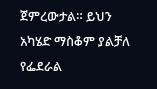ጀምረውታል። ይህን አካሄድ ማስቆም ያልቻለ የፌደራል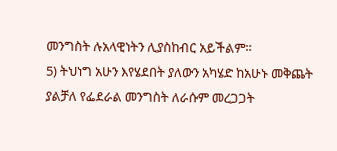መንግስት ሉአላዊነትን ሊያስከብር አይችልም።
5) ትህነግ አሁን እየሄደበት ያለውን አካሄድ ከአሁኑ መቅጨት ያልቻለ የፌደራል መንግስት ለራሱም መረጋጋት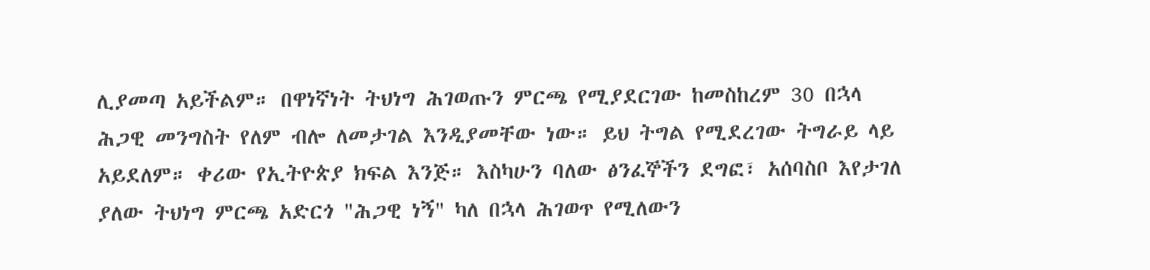ሊያመጣ አይችልም። በዋነኛነት ትህነግ ሕገወጡን ምርጫ የሚያደርገው ከመስከረም 30 በኋላ ሕጋዊ መንግስት የለም ብሎ ለመታገል እንዲያመቸው ነው። ይህ ትግል የሚደረገው ትግራይ ላይ አይደለም። ቀሪው የኢትዮጵያ ክፍል እንጅ። እስካሁን ባለው ፅንፈኞችን ደግፎ፣ አሰባስቦ እየታገለ ያለው ትህነግ ምርጫ አድርጎ "ሕጋዊ ነኝ" ካለ በኋላ ሕገወጥ የሚለውን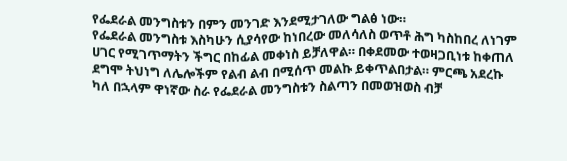የፌደራል መንግስቱን በምን መንገድ እንደሚታገለው ግልፅ ነው።
የፌደራል መንግስቱ እስካሁን ሲያሳየው ከነበረው መለሳለስ ወጥቶ ሕግ ካስከበረ ለነገም ሀገር የሚገጥማትን ችግር በከፊል መቀነስ ይቻለዋል። በቀደመው ተወዛጋቢነቱ ከቀጠለ ደግሞ ትህነግ ለሌሎችም የልብ ልብ በሚሰጥ መልኩ ይቀጥልበታል። ምርጫ አደረኩ ካለ በኋላም ዋነኛው ስራ የፌደራል መንግስቱን ስልጣን በመወዝወስ ብቻ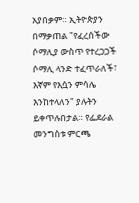አያበቃም። ኢትዮጵያን በማቃጠል "የፈረሰችው ሶማሊያ ውስጥ የተረጋጋች ሶማሊ ላንድ ተፈጥራለች፣ እኛም የእሷን ምሳሌ እንከተላለን" ያሉትን ይቀጥሉበታል። የፌደራል መንግስቱ ምርጫ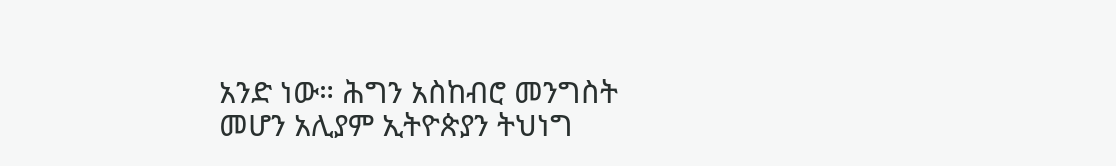አንድ ነው። ሕግን አስከብሮ መንግስት መሆን አሊያም ኢትዮጵያን ትህነግ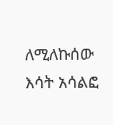ለሚለኩሰው እሳት አሳልፎ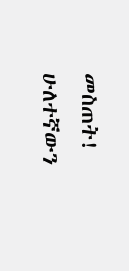መስጠት! ሁለተኛውን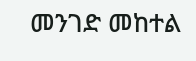መንገድ መከተል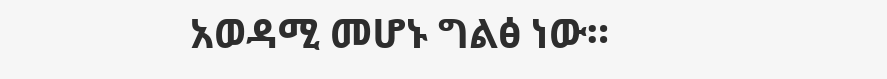አወዳሚ መሆኑ ግልፅ ነው።